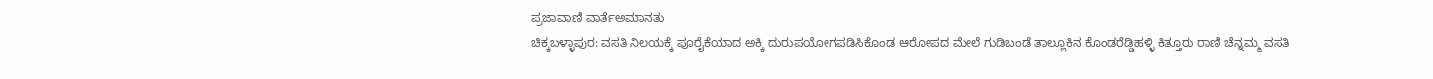ಪ್ರಜಾವಾಣಿ ವಾರ್ತೆಅಮಾನತು
ಚಿಕ್ಕಬಳ್ಳಾಪುರ: ವಸತಿ ನಿಲಯಕ್ಕೆ ಪೂರೈಕೆಯಾದ ಅಕ್ಕಿ ದುರುಪಯೋಗಪಡಿಸಿಕೊಂಡ ಆರೋಪದ ಮೇಲೆ ಗುಡಿಬಂಡೆ ತಾಲ್ಲೂಕಿನ ಕೊಂಡರೆಡ್ಡಿಹಳ್ಳಿ ಕಿತ್ತೂರು ರಾಣಿ ಚೆನ್ನಮ್ಮ ವಸತಿ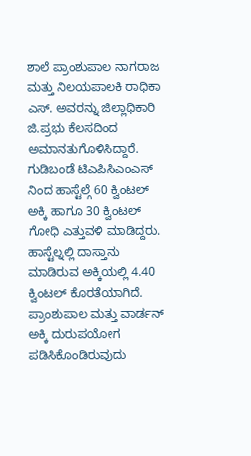ಶಾಲೆ ಪ್ರಾಂಶುಪಾಲ ನಾಗರಾಜ ಮತ್ತು ನಿಲಯಪಾಲಕಿ ರಾಧಿಕಾ ಎಸ್. ಅವರನ್ನು ಜಿಲ್ಲಾಧಿಕಾರಿ ಜಿ.ಪ್ರಭು ಕೆಲಸದಿಂದ ಅಮಾನತುಗೊಳಿಸಿದ್ದಾರೆ.
ಗುಡಿಬಂಡೆ ಟಿಎಪಿಸಿಎಂಎಸ್ ನಿಂದ ಹಾಸ್ಟೆಲ್ಗೆ 60 ಕ್ವಿಂಟಲ್ ಅಕ್ಕಿ ಹಾಗೂ 30 ಕ್ವಿಂಟಲ್ ಗೋಧಿ ಎತ್ತುವಳಿ ಮಾಡಿದ್ದರು. ಹಾಸ್ಟೆಲ್ನಲ್ಲಿ ದಾಸ್ತಾನು ಮಾಡಿರುವ ಅಕ್ಕಿಯಲ್ಲಿ 4.40 ಕ್ವಿಂಟಲ್ ಕೊರತೆಯಾಗಿದೆ. ಪ್ರಾಂಶುಪಾಲ ಮತ್ತು ವಾರ್ಡನ್ ಅಕ್ಕಿ ದುರುಪಯೋಗ ಪಡಿಸಿಕೊಂಡಿರುವುದು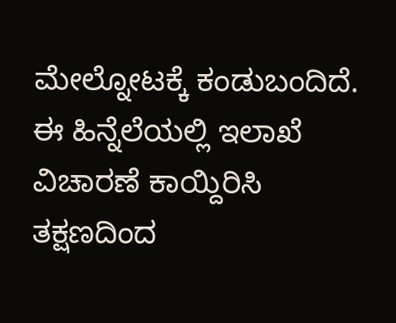ಮೇಲ್ನೋಟಕ್ಕೆ ಕಂಡುಬಂದಿದೆ. ಈ ಹಿನ್ನೆಲೆಯಲ್ಲಿ ಇಲಾಖೆ ವಿಚಾರಣೆ ಕಾಯ್ದಿರಿಸಿ ತಕ್ಷಣದಿಂದ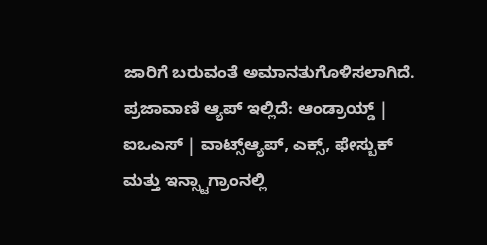ಜಾರಿಗೆ ಬರುವಂತೆ ಅಮಾನತುಗೊಳಿಸಲಾಗಿದೆ.
ಪ್ರಜಾವಾಣಿ ಆ್ಯಪ್ ಇಲ್ಲಿದೆ: ಆಂಡ್ರಾಯ್ಡ್ | ಐಒಎಸ್ | ವಾಟ್ಸ್ಆ್ಯಪ್, ಎಕ್ಸ್, ಫೇಸ್ಬುಕ್ ಮತ್ತು ಇನ್ಸ್ಟಾಗ್ರಾಂನಲ್ಲಿ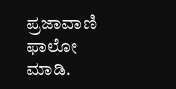ಪ್ರಜಾವಾಣಿ ಫಾಲೋ ಮಾಡಿ.